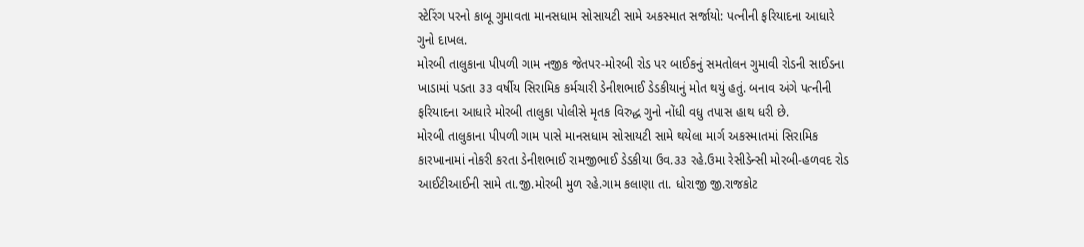સ્ટેરિંગ પરનો કાબૂ ગુમાવતા માનસધામ સોસાયટી સામે અકસ્માત સર્જાયો: પત્નીની ફરિયાદના આધારે ગુનો દાખલ.
મોરબી તાલુકાના પીપળી ગામ નજીક જેતપર-મોરબી રોડ પર બાઈકનું સમતોલન ગુમાવી રોડની સાઈડના ખાડામાં પડતા ૩૩ વર્ષીય સિરામિક કર્મચારી ડેનીશભાઈ ડેડકીયાનું મોત થયું હતું. બનાવ અંગે પત્નીની ફરિયાદના આધારે મોરબી તાલુકા પોલીસે મૃતક વિરુદ્ધ ગુનો નોંધી વધુ તપાસ હાથ ધરી છે.
મોરબી તાલુકાના પીપળી ગામ પાસે માનસધામ સોસાયટી સામે થયેલા માર્ગ અકસ્માતમાં સિરામિક કારખાનામાં નોકરી કરતા ડેનીશભાઈ રામજીભાઈ ડેડકીયા ઉવ.૩૩ રહે.ઉમા રેસીડેન્સી મોરબી-હળવદ રોડ આઈટીઆઈની સામે તા.જી.મોરબી મુળ રહે.ગામ કલાણા તા. ધોરાજી જી.રાજકોટ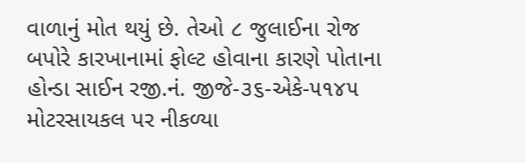વાળાનું મોત થયું છે. તેઓ ૮ જુલાઈના રોજ બપોરે કારખાનામાં ફોલ્ટ હોવાના કારણે પોતાના હોન્ડા સાઈન રજી.નં. જીજે-૩૬-એકે-૫૧૪૫ મોટરસાયકલ પર નીકળ્યા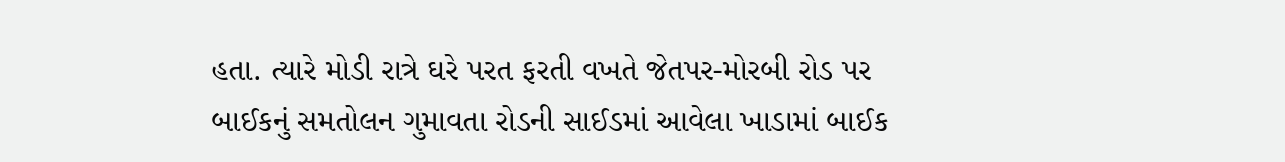હતા. ત્યારે મોડી રાત્રે ઘરે પરત ફરતી વખતે જેતપર-મોરબી રોડ પર બાઈકનું સમતોલન ગુમાવતા રોડની સાઈડમાં આવેલા ખાડામાં બાઈક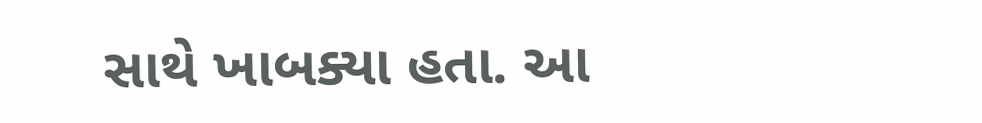સાથે ખાબક્યા હતા. આ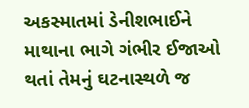અકસ્માતમાં ડેનીશભાઈને માથાના ભાગે ગંભીર ઈજાઓ થતાં તેમનું ઘટનાસ્થળે જ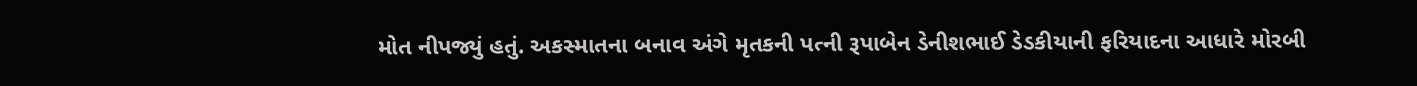મોત નીપજ્યું હતું. અકસ્માતના બનાવ અંગે મૃતકની પત્ની રૂપાબેન ડેનીશભાઈ ડેડકીયાની ફરિયાદના આધારે મોરબી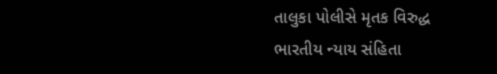તાલુકા પોલીસે મૃતક વિરુદ્ધ ભારતીય ન્યાય સંહિતા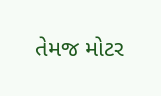તેમજ મોટર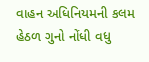વાહન અધિનિયમની કલમ હેઠળ ગુનો નોંધી વધુ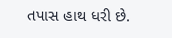તપાસ હાથ ધરી છે.